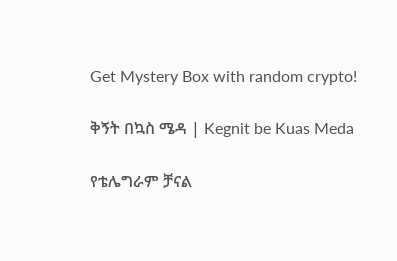Get Mystery Box with random crypto!

ቅኝት በኳስ ሜዳ | Kegnit be Kuas Meda

የቴሌግራም ቻናል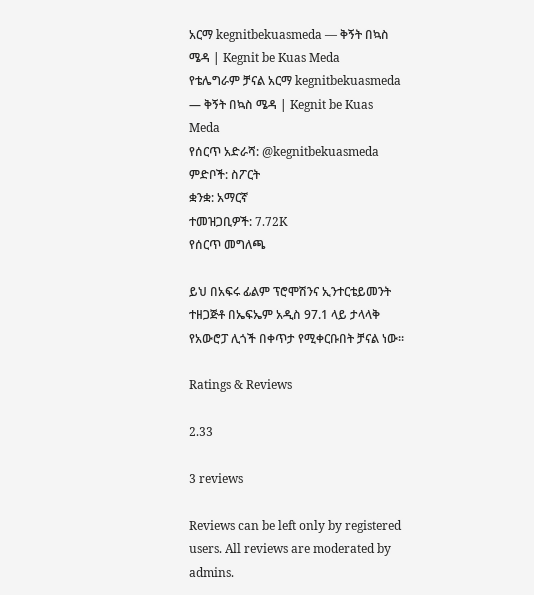አርማ kegnitbekuasmeda — ቅኝት በኳስ ሜዳ | Kegnit be Kuas Meda
የቴሌግራም ቻናል አርማ kegnitbekuasmeda — ቅኝት በኳስ ሜዳ | Kegnit be Kuas Meda
የሰርጥ አድራሻ: @kegnitbekuasmeda
ምድቦች: ስፖርት
ቋንቋ: አማርኛ
ተመዝጋቢዎች: 7.72K
የሰርጥ መግለጫ

ይህ በአፍሩ ፊልም ፕሮሞሽንና ኢንተርቴይመንት ተዘጋጅቶ በኤፍኤም አዲስ 97.1 ላይ ታላላቅ የአውሮፓ ሊጎች በቀጥታ የሚቀርቡበት ቻናል ነው።

Ratings & Reviews

2.33

3 reviews

Reviews can be left only by registered users. All reviews are moderated by admins.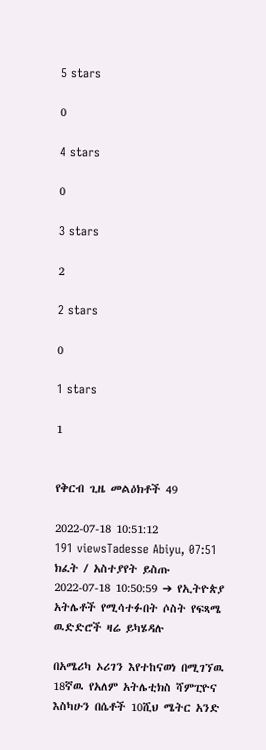5 stars

0

4 stars

0

3 stars

2

2 stars

0

1 stars

1


የቅርብ ጊዜ መልዕክቶች 49

2022-07-18 10:51:12
191 viewsTadesse Abiyu, 07:51
ክፈት / አስተያየት ይስጡ
2022-07-18 10:50:59 ➔ የኢትዮጵያ አትሌቶች የሚሳተፉበት ሶስት የፍጻሜ ዉድድሮች ዛሬ ይካሄዳሉ

በአሜሪካ ኦሪገን እየተከናወነ በሚገኘዉ 18ኛዉ የአለም አትሌቲክስ ሻምፒዮና እስካሁን በሴቶች 10ሺህ ሜትር አንድ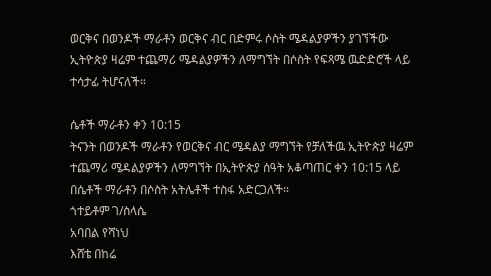ወርቅና በወንዶች ማራቶን ወርቅና ብር በድምሩ ሶስት ሜዳልያዎችን ያገኘችው ኢትዮጵያ ዛሬም ተጨማሪ ሜዳልያዎችን ለማግኘት በሶስት የፍጻሜ ዉድድሮች ላይ ተሳታፊ ትሆናለች።

ሴቶች ማራቶን ቀን 10:15
ትናንት በወንዶች ማራቶን የወርቅና ብር ሜዳልያ ማግኘት የቻለችዉ ኢትዮጵያ ዛሬም ተጨማሪ ሜዳልያዎችን ለማግኘት በኢትዮጵያ ሰዓት አቆጣጠር ቀን 10:15 ላይ በሴቶች ማራቶን በሶስት አትሌቶች ተስፋ አድርጋለች።
ጎተይቶም ገ/ስላሴ
አባበል የሻነህ
እሸቴ በከሬ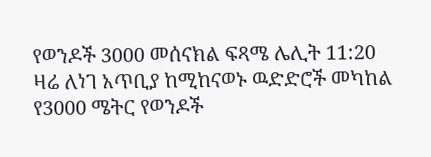የወንዶች 3000 መሰናክል ፍጻሜ ሌሊት 11:20
ዛሬ ለነገ አጥቢያ ከሚከናወኑ ዉድድሮች መካከል የ3000 ሜትር የወንዶች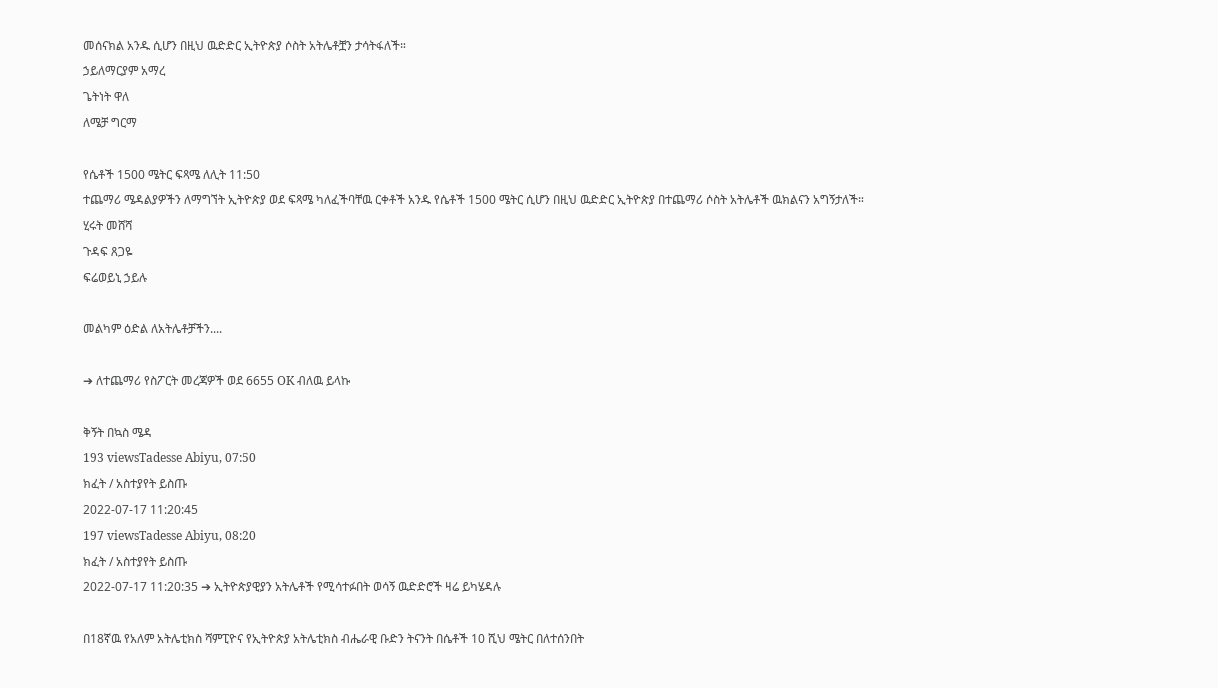መሰናክል አንዱ ሲሆን በዚህ ዉድድር ኢትዮጵያ ሶስት አትሌቶቿን ታሳትፋለች።
ኃይለማርያም አማረ
ጌትነት ዋለ
ለሜቻ ግርማ

የሴቶች 1500 ሜትር ፍጻሜ ለሊት 11:50
ተጨማሪ ሜዳልያዎችን ለማግኘት ኢትዮጵያ ወደ ፍጻሜ ካለፈችባቸዉ ርቀቶች አንዱ የሴቶች 1500 ሜትር ሲሆን በዚህ ዉድድር ኢትዮጵያ በተጨማሪ ሶስት አትሌቶች ዉክልናን አግኝታለች።
ሂሩት መሸሻ
ጉዳፍ ጸጋዬ
ፍሬወይኒ ኃይሉ

መልካም ዕድል ለአትሌቶቻችን....

➔ ለተጨማሪ የስፖርት መረጃዎች ወደ 6655 OK ብለዉ ይላኩ

ቅኝት በኳስ ሜዳ
193 viewsTadesse Abiyu, 07:50
ክፈት / አስተያየት ይስጡ
2022-07-17 11:20:45
197 viewsTadesse Abiyu, 08:20
ክፈት / አስተያየት ይስጡ
2022-07-17 11:20:35 ➔ ኢትዮጵያዊያን አትሌቶች የሚሳተፉበት ወሳኝ ዉድድሮች ዛሬ ይካሄዳሉ

በ18ኛዉ የአለም አትሌቲክስ ሻምፒዮና የኢትዮጵያ አትሌቲክስ ብሔራዊ ቡድን ትናንት በሴቶች 10 ሺህ ሜትር በለተሰንበት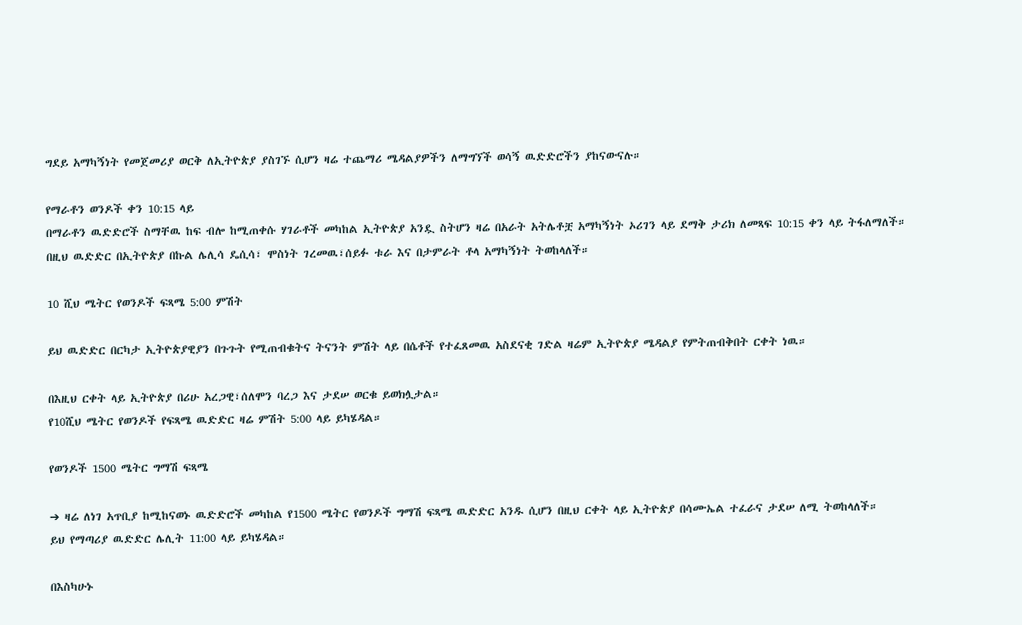ግደይ አማካኝነት የመጀመሪያ ወርቅ ለኢትዮጵያ ያስገኙ ሲሆን ዛሬ ተጨማሪ ሜዳልያዎችን ለማግኘች ወሳኝ ዉድድሮችን ያከናውናሉ።

የማራቶን ወንዶች ቀን 10:15 ላይ
በማራቶን ዉድድሮች ስማቸዉ ከፍ ብሎ ከሚጠቀሱ ሃገራቶች መካከል ኢትዮጵያ አንዷ ስትሆን ዛሬ በአራት አትሌቶቿ አማካኝነት ኦሪገን ላይ ደማቅ ታሪክ ለመጻፍ 10:15 ቀን ላይ ትፋለማለች።
በዚህ ዉድድር በኢትዮጵያ በኩል ሌሊሳ ዴሲሳ፣ ሞስነት ገረመዉ፣ሰይፉ ቱራ እና በታምራት ቶላ አማካኝነት ትወከላለች።

10 ሺህ ሜትር የወንዶች ፍጻሜ 5:00 ምሽት

ይህ ዉድድር በርካታ ኢትዮጵያዊያን በጉጉት የሚጠብቁትና ትናንት ምሽት ላይ በሴቶች የተፈጸመዉ አስደናቂ ገድል ዛሬም ኢትዮጵያ ሜዳልያ የምትጠብቅበት ርቀት ነዉ።

በእዚህ ርቀት ላይ ኢትዮጵያ በሪሁ አረጋዊ፣ሰለሞን ባረጋ እና ታደሠ ወርቁ ይወክሏታል።
የ10ሺህ ሜትር የወንዶች የፍጻሜ ዉድድር ዛሬ ምሽት 5:00 ላይ ይካሄዳል።

የወንዶች 1500 ሜትር ግማሽ ፍጻሜ

➔ ዛሬ ለነገ አጥቢያ ከሚከናወኑ ዉድድሮች መካከል የ1500 ሜትር የወንዶች ግማሽ ፍጻሜ ዉድድር አንዱ ሲሆን በዚህ ርቀት ላይ ኢትዮጵያ በሳሙኤል ተፈራና ታደሠ ለሚ ትወከላለች።
ይህ የማጣሪያ ዉድድር ሌሊት 11:00 ላይ ይካሄዳል።

በእስካሁኑ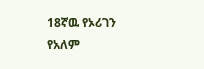18ኛዉ የኦሪገን የአለም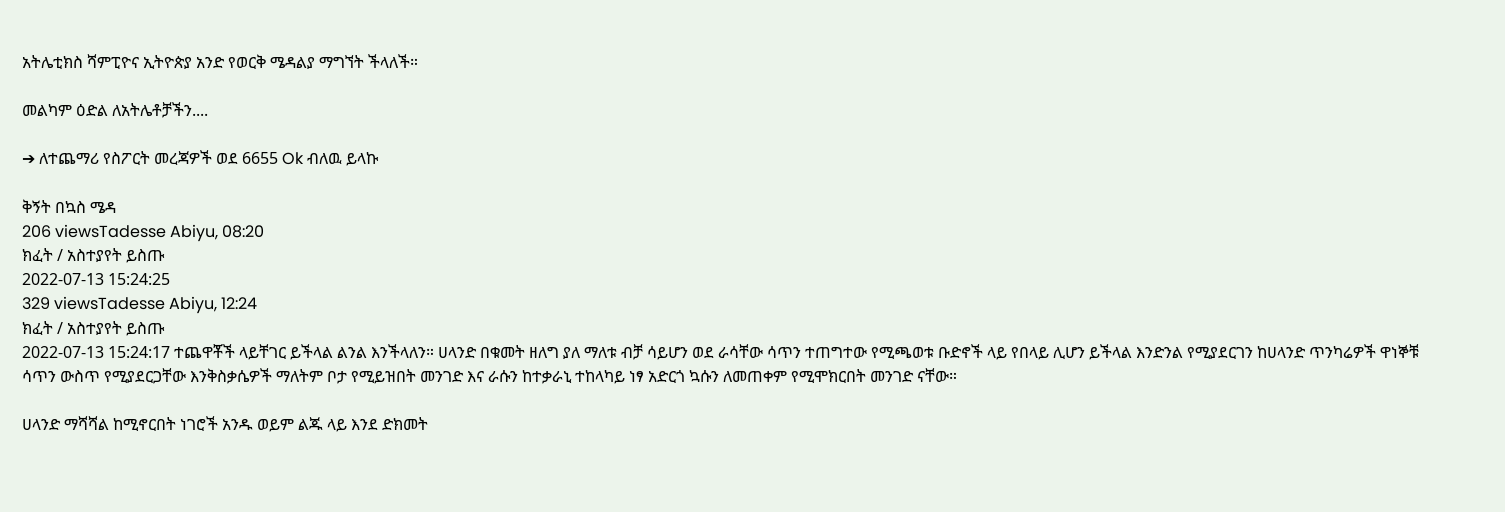አትሌቲክስ ሻምፒዮና ኢትዮጵያ አንድ የወርቅ ሜዳልያ ማግኘት ችላለች።

መልካም ዕድል ለአትሌቶቻችን....

➔ ለተጨማሪ የስፖርት መረጃዎች ወደ 6655 Ok ብለዉ ይላኩ

ቅኝት በኳስ ሜዳ
206 viewsTadesse Abiyu, 08:20
ክፈት / አስተያየት ይስጡ
2022-07-13 15:24:25
329 viewsTadesse Abiyu, 12:24
ክፈት / አስተያየት ይስጡ
2022-07-13 15:24:17 ተጨዋቾች ላይቸገር ይችላል ልንል እንችላለን። ሀላንድ በቁመት ዘለግ ያለ ማለቱ ብቻ ሳይሆን ወደ ራሳቸው ሳጥን ተጠግተው የሚጫወቱ ቡድኖች ላይ የበላይ ሊሆን ይችላል እንድንል የሚያደርገን ከሀላንድ ጥንካሬዎች ዋነኞቹ ሳጥን ውስጥ የሚያደርጋቸው እንቅስቃሴዎች ማለትም ቦታ የሚይዝበት መንገድ እና ራሱን ከተቃራኒ ተከላካይ ነፃ አድርጎ ኳሱን ለመጠቀም የሚሞክርበት መንገድ ናቸው።

ሀላንድ ማሻሻል ከሚኖርበት ነገሮች አንዱ ወይም ልጁ ላይ እንደ ድክመት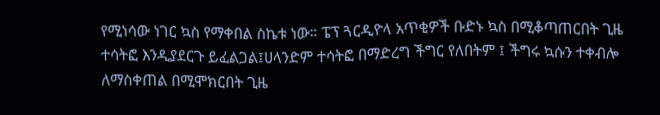የሚነሳው ነገር ኳስ የማቀበል ስኬቱ ነው። ፔፕ ጓርዲዮላ አጥቂዎች ቡድኑ ኳስ በሚቆጣጠርበት ጊዜ ተሳትፎ እንዲያደርጉ ይፈልጋል፤ሀላንድም ተሳትፎ በማድረግ ችግር የለበትም ፤ ችግሩ ኳሱን ተቀብሎ ለማስቀጠል በሚሞክርበት ጊዜ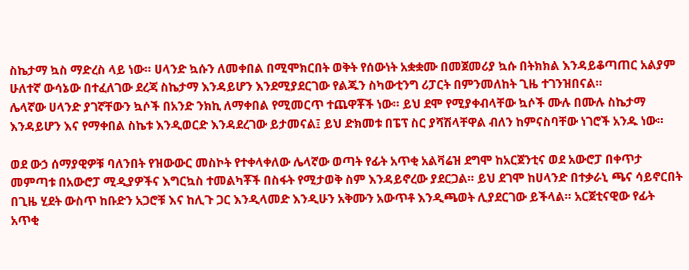ስኬታማ ኳስ ማድረስ ላይ ነው። ሀላንድ ኳሱን ለመቀበል በሚሞክርበት ወቅት የሰውነት አቋቋሙ በመጀመሪያ ኳሱ በትክክል እንዳይቆጣጠር አልያም ሁለተኛ ውሳኔው በተፈለገው ደረጃ ስኬታማ እንዳይሆን እንደሚያደርገው የልጁን ስካውቲንግ ሪፓርት በምንመለከት ጊዜ ተገንዝበናል።
ሌላኛው ሀላንድ ያገኛቸውን ኳሶች በአንድ ንክኪ ለማቀበል የሚመርጥ ተጨዋቾች ነው። ይህ ደሞ የሚያቀብላቸው ኳሶች ሙሉ በሙሉ ስኬታማ እንዳይሆን እና የማቀበል ስኬቱ እንዲወርድ እንዳደረገው ይታመናል፤ ይህ ድክመቱ በፔፕ ስር ያሻሽላቸዋል ብለን ከምናስባቸው ነገሮች አንዱ ነው።

ወደ ውኃ ሰማያዊዎቹ ባለንበት የዝውውር መስኮት የተቀላቀለው ሌላኛው ወጣት የፊት አጥቂ አልቫሬዝ ደግሞ ከአርጀንቲና ወደ አውሮፓ በቀጥታ መምጣቱ በአውሮፓ ሚዲያዎችና እግርኳስ ተመልካቾች በስፋት የሚታወቅ ስም እንዳይኖረው ያደርጋል። ይህ ደገሞ ከሀላንድ በተቃራኒ ጫና ሳይኖርበት በጊዜ ሂደት ውስጥ ከቡድን አጋሮቹ እና ከሊጉ ጋር እንዲላመድ እንዲሁን አቅሙን አውጥቶ እንዲጫወት ሊያደርገው ይችላል። አርጀቲናዊው የፊት አጥቂ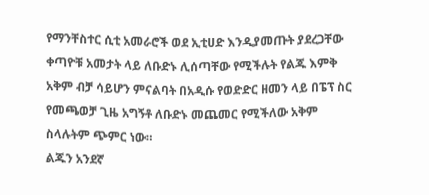የማንቸስተር ሲቲ አመራሮች ወደ ኢቲሀድ እንዲያመጡት ያደረጋቸው ቀጣዮቹ አመታት ላይ ለቡድኑ ሊሰጣቸው የሚችሉት የልጁ እምቅ አቅም ብቻ ሳይሆን ምናልባት በአዲሱ የወድድር ዘመን ላይ በፔፕ ስር የመጫወቻ ጊዜ አግኝቶ ለቡድኑ መጨመር የሚችለው አቅም ስላሉትም ጭምር ነው።
ልጁን አንደኛ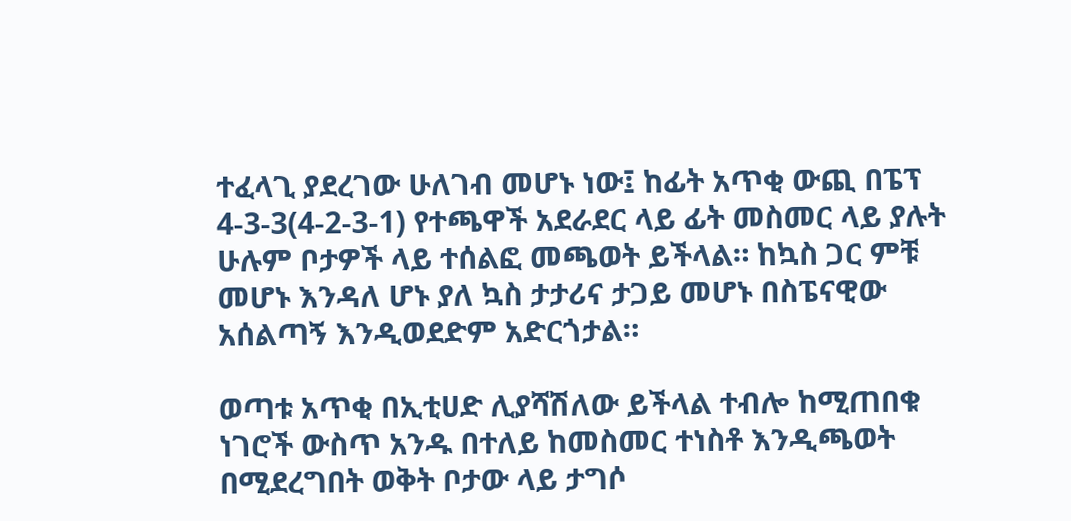ተፈላጊ ያደረገው ሁለገብ መሆኑ ነው፤ ከፊት አጥቂ ውጪ በፔፕ 4-3-3(4-2-3-1) የተጫዋች አደራደር ላይ ፊት መስመር ላይ ያሉት ሁሉም ቦታዎች ላይ ተሰልፎ መጫወት ይችላል። ከኳስ ጋር ምቹ መሆኑ እንዳለ ሆኑ ያለ ኳስ ታታሪና ታጋይ መሆኑ በስፔናዊው አሰልጣኝ እንዲወደድም አድርጎታል።

ወጣቱ አጥቂ በኢቲሀድ ሊያሻሽለው ይችላል ተብሎ ከሚጠበቁ ነገሮች ውስጥ አንዱ በተለይ ከመስመር ተነስቶ እንዲጫወት በሚደረግበት ወቅት ቦታው ላይ ታግሶ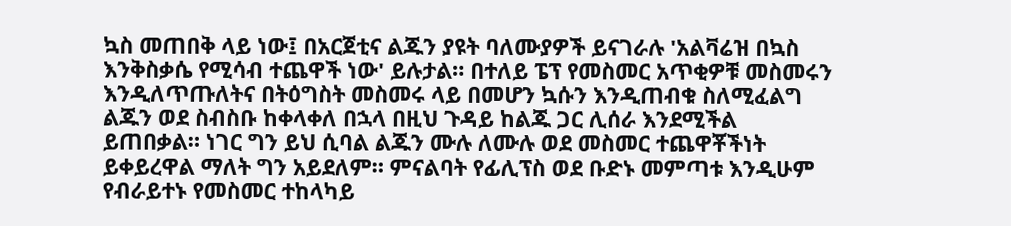ኳስ መጠበቅ ላይ ነው፤ በአርጀቲና ልጁን ያዩት ባለሙያዎች ይናገራሉ 'አልቫሬዝ በኳስ እንቅስቃሴ የሚሳብ ተጨዋች ነው' ይሉታል። በተለይ ፔፕ የመስመር አጥቂዎቹ መስመሩን እንዲለጥጡለትና በትዕግስት መስመሩ ላይ በመሆን ኳሱን እንዲጠብቁ ስለሚፈልግ ልጁን ወደ ስብስቡ ከቀላቀለ በኋላ በዚህ ጉዳይ ከልጁ ጋር ሊሰራ እንደሚችል ይጠበቃል። ነገር ግን ይህ ሲባል ልጁን ሙሉ ለሙሉ ወደ መስመር ተጨዋቾችነት ይቀይረዋል ማለት ግን አይደለም። ምናልባት የፊሊፕስ ወደ ቡድኑ መምጣቱ እንዲሁም የብራይተኑ የመስመር ተከላካይ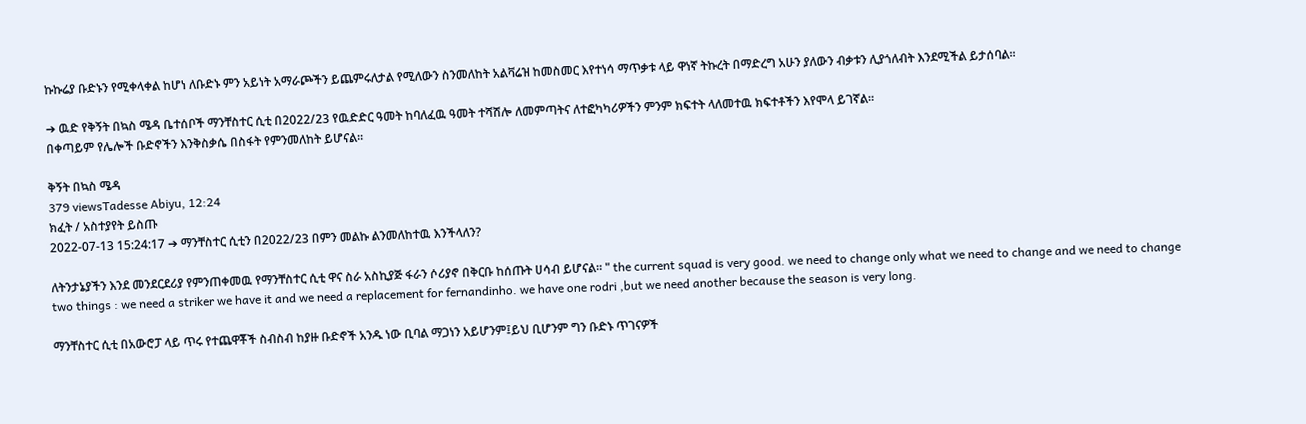ኩኩሬያ ቡድኑን የሚቀላቀል ከሆነ ለቡድኑ ምን አይነት አማራጮችን ይጨምሩለታል የሚለውን ስንመለከት አልቫሬዝ ከመስመር እየተነሳ ማጥቃቱ ላይ ዋነኛ ትኩረት በማድረግ አሁን ያለውን ብቃቱን ሊያጎለብት እንደሚችል ይታሰባል።

➔ ዉድ የቅኝት በኳስ ሜዳ ቤተሰቦች ማንቸስተር ሲቲ በ2022/23 የዉድድር ዓመት ከባለፈዉ ዓመት ተሻሽሎ ለመምጣትና ለተፎካካሪዎችን ምንም ክፍተት ላለመተዉ ክፍተቶችን እየሞላ ይገኛል።
በቀጣይም የሌሎች ቡድኖችን እንቅስቃሴ በስፋት የምንመለከት ይሆናል።

ቅኝት በኳስ ሜዳ
379 viewsTadesse Abiyu, 12:24
ክፈት / አስተያየት ይስጡ
2022-07-13 15:24:17 ➔ ማንቸስተር ሲቲን በ2022/23 በምን መልኩ ልንመለከተዉ እንችላለን?

ለትንታኔያችን እንደ መንደርደሪያ የምንጠቀመዉ የማንቸስተር ሲቲ ዋና ስራ አስኪያጅ ፋራን ሶሪያኖ በቅርቡ ከሰጡት ሀሳብ ይሆናል። " the current squad is very good. we need to change only what we need to change and we need to change two things : we need a striker we have it and we need a replacement for fernandinho. we have one rodri ,but we need another because the season is very long.

ማንቸስተር ሲቲ በአውሮፓ ላይ ጥሩ የተጨዋቾች ስብስብ ከያዙ ቡድኖች አንዱ ነው ቢባል ማጋነን አይሆንም፤ይህ ቢሆንም ግን ቡድኑ ጥገናዎች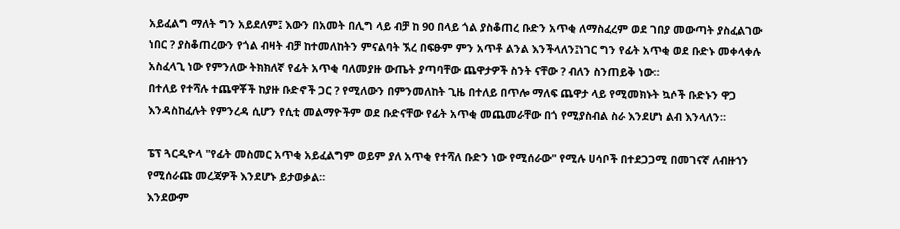አይፈልግ ማለት ግን አይደለም፤ እውን በአመት በሊግ ላይ ብቻ ከ 90 በላይ ጎል ያስቆጠረ ቡድን አጥቂ ለማስፈረም ወደ ገበያ መውጣት ያስፈልገው ነበር ? ያስቆጠረውን የጎል ብዛት ብቻ ከተመለከትን ምናልባት ኧረ በፍፁም ምን አጥቶ ልንል እንችላለን፤ነገር ግን የፊት አጥቂ ወደ ቡድኑ መቀላቀሉ አስፈላጊ ነው የምንለው ትክክለኛ የፊት አጥቂ ባለመያዙ ውጤት ያጣባቸው ጨዋታዎች ስንት ናቸው ? ብለን ስንጠይቅ ነው።
በተለይ የተሻሉ ተጨዋቾች ከያዙ ቡድኖች ጋር ? የሚለውን በምንመለከት ጊዜ በተለይ በጥሎ ማለፍ ጨዋታ ላይ የሚመክኑት ኳሶች ቡድኑን ዋጋ እንዳስከፈሉት የምንረዳ ሲሆን የሲቲ መልማዮችም ወደ ቡድናቸው የፊት አጥቂ መጨመራቸው በጎ የሚያስብል ስራ እንደሆነ ልብ እንላለን።

ፔፕ ጓርዲዮላ "የፊት መስመር አጥቂ አይፈልግም ወይም ያለ አጥቂ የተሻለ ቡድን ነው የሚሰራው" የሚሉ ሀሳቦች በተደጋጋሚ በመገናኛ ለብዙኀን የሚሰራጩ መረጃዎች እንደሆኑ ይታወቃል።
እንደውም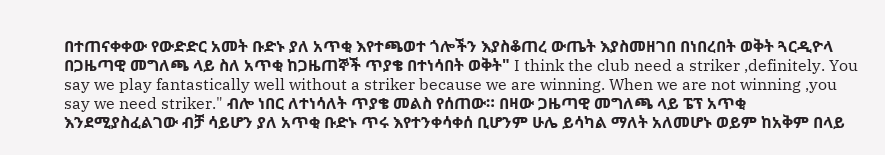በተጠናቀቀው የውድድር አመት ቡድኑ ያለ አጥቂ እየተጫወተ ጎሎችን እያስቆጠረ ውጤት እያስመዘገበ በነበረበት ወቅት ጓርዲዮላ በጋዜጣዊ መግለጫ ላይ ስለ አጥቂ ከጋዜጠኞች ጥያቄ በተነሳበት ወቅት" I think the club need a striker ,definitely. You say we play fantastically well without a striker because we are winning. When we are not winning ,you say we need striker." ብሎ ነበር ለተነሳለት ጥያቄ መልስ የሰጠው። በዛው ጋዜጣዊ መግለጫ ላይ ፔፕ አጥቂ እንደሚያስፈልገው ብቻ ሳይሆን ያለ አጥቂ ቡድኑ ጥሩ እየተንቀሳቀሰ ቢሆንም ሁሌ ይሳካል ማለት አለመሆኑ ወይም ከአቅም በላይ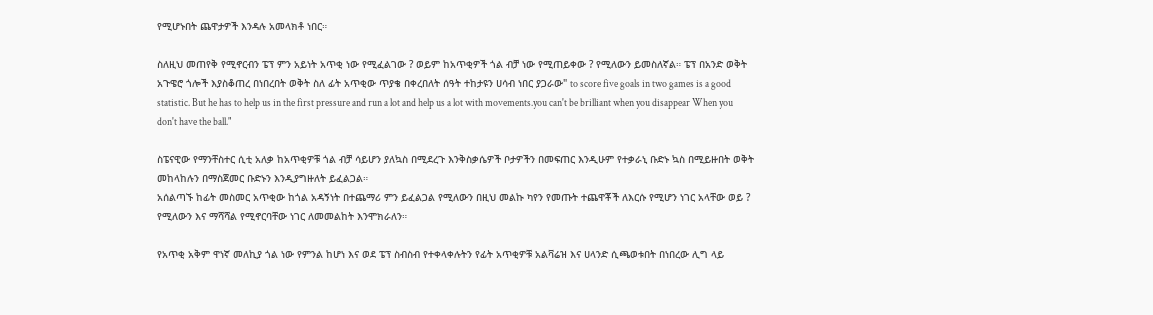የሚሆኑበት ጨዋታዎች እንዳሉ አመላክቶ ነበር።

ስለዚህ መጠየቅ የሚኖርብን ፔፕ ምን አይነት አጥቂ ነው የሚፈልገው ? ወይም ከአጥቂዎች ጎል ብቻ ነው የሚጠይቀው ? የሚለውን ይመስለኛል። ፔፕ በአንድ ወቅት አጉዌሮ ጎሎች እያስቆጠረ በነበረበት ወቅት ስለ ፊት አጥቂው ጥያቄ በቀረበለት ሰዓት ተከታዩን ሀሳብ ነበር ያጋራው" to score five goals in two games is a good statistic. But he has to help us in the first pressure and run a lot and help us a lot with movements.you can't be brilliant when you disappear When you don't have the ball."

ስፔናዊው የማንቸስተር ሲቲ አለቃ ከአጥቂዎቹ ጎል ብቻ ሳይሆን ያለኳስ በሚደረጉ እንቅስቃሴዎች ቦታዎችን በመፍጠር እንዲሁም የተቃራኒ ቡድኑ ኳስ በሚይዙበት ወቅት መከላከሉን በማስጀመር ቡድኑን እንዲያግዙለት ይፈልጋል።
አሰልጣኙ ከፊት መስመር አጥቂው ከጎል አዳኝነት በተጨማሪ ምን ይፈልጋል የሚለውን በዚህ መልኩ ካየን የመጡት ተጨዋቾች ለእርሱ የሚሆን ነገር አላቸው ወይ ? የሚለውን እና ማሻሻል የሚኖርባቸው ነገር ለመመልከት እንሞክራለን።

የአጥቂ አቅም ዋነኛ መለኪያ ጎል ነው የምንል ከሆነ እና ወደ ፔፕ ስብስብ የተቀላቀሉትን የፊት አጥቂዎቹ አልቫሬዝ እና ሀላንድ ሲጫወቱበት በነበረው ሊግ ላይ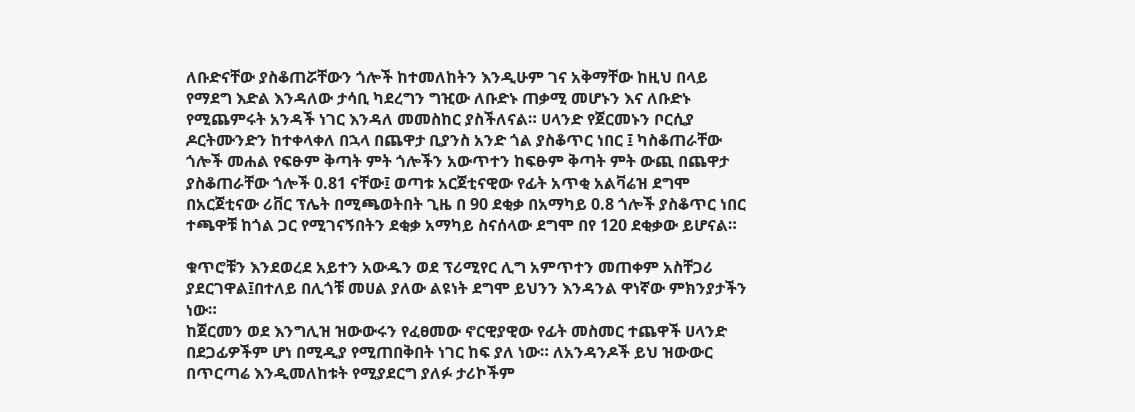ለቡድናቸው ያስቆጠሯቸውን ጎሎች ከተመለከትን እንዲሁም ገና አቅማቸው ከዚህ በላይ የማደግ እድል እንዳለው ታሳቢ ካደረግን ግዢው ለቡድኑ ጠቃሚ መሆኑን እና ለቡድኑ የሚጨምሩት አንዳች ነገር እንዳለ መመስከር ያስችለናል። ሀላንድ የጀርመኑን ቦርሲያ ዶርትሙንድን ከተቀላቀለ በኋላ በጨዋታ ቢያንስ አንድ ጎል ያስቆጥር ነበር ፤ ካስቆጠራቸው ጎሎች መሐል የፍፁም ቅጣት ምት ጎሎችን አውጥተን ከፍፁም ቅጣት ምት ውጪ በጨዋታ ያስቆጠራቸው ጎሎች 0.81 ናቸው፤ ወጣቱ አርጀቲናዊው የፊት አጥቂ አልቫሬዝ ደግሞ በአርጀቲናው ሪቨር ፕሌት በሚጫወትበት ጊዜ በ 90 ደቂቃ በአማካይ 0.8 ጎሎች ያስቆጥር ነበር ተጫዋቹ ከጎል ጋር የሚገናኝበትን ደቂቃ አማካይ ስናሰላው ደግሞ በየ 120 ደቂቃው ይሆናል።

ቁጥሮቹን እንደወረደ አይተን አውዱን ወደ ፕሪሚየር ሊግ አምጥተን መጠቀም አስቸጋሪ ያደርገዋል፤በተለይ በሊጎቹ መሀል ያለው ልዩነት ደግሞ ይህንን እንዳንል ዋነኛው ምክንያታችን ነው።
ከጀርመን ወደ እንግሊዝ ዝውውሩን የፈፀመው ኖርዊያዊው የፊት መስመር ተጨዋች ሀላንድ በደጋፊዎችም ሆነ በሚዲያ የሚጠበቅበት ነገር ከፍ ያለ ነው። ለአንዳንዶች ይህ ዝውውር በጥርጣሬ እንዲመለከቱት የሚያደርግ ያለፉ ታሪኮችም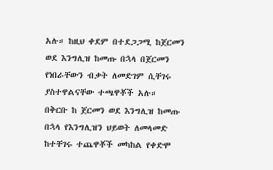አሉ። ከዚህ ቀደም በተደጋጋሚ ከጀርመን ወደ እንግሊዝ ከመጡ በኋላ በጀርመን የነበራቸውን ብቃት ለመድገም ሲቸገሩ ያስተዋልናቸው ተጫዋቾች አሉ።
በቅርቡ ከ ጀርመን ወደ እንግሊዝ ከመጡ በኋላ የእንግሊዝን ህይወት ለመላመድ ከተቸገሩ ተጨዋቾች መካከል የቀድሞ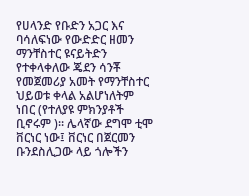የሀላንድ የቡድን አጋር እና ባሳለፍነው የውድድር ዘመን ማንቸስተር ዩናይትድን የተቀላቀለው ጄደን ሳንቾ የመጀመሪያ አመት የማንቸስተር ህይወቱ ቀላል አልሆነለትም ነበር (የተለያዩ ምክንያቶች ቢኖሩም )። ሌላኛው ደግሞ ቲሞ ቨርነር ነው፤ ቨርነር በጀርመን ቡንደስሊጋው ላይ ጎሎችን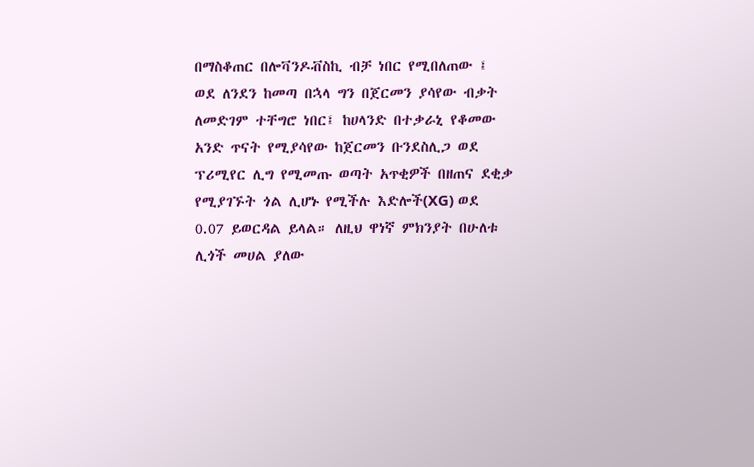በማስቆጠር በሎቫንዶቭስኪ ብቻ ነበር የሚበለጠው ፤ ወደ ለንደን ከመጣ በኋላ ግን በጀርመን ያሳየው ብቃት ለመድገም ተቸግሮ ነበር፤ ከሀላንድ በተቃራኒ የቆመው አንድ ጥናት የሚያሳየው ከጀርመን ቡንደስሊጋ ወደ ፕሪሚየር ሊግ የሚመጡ ወጣት አጥቂዎች በዘጠና ደቂቃ የሚያገኙት ጎል ሊሆኑ የሚችሉ እድሎች(XG) ወደ 0.07 ይወርዳል ይላል። ለዚህ ዋነኛ ምክንያት በሁለቱ ሊጎች መሀል ያለው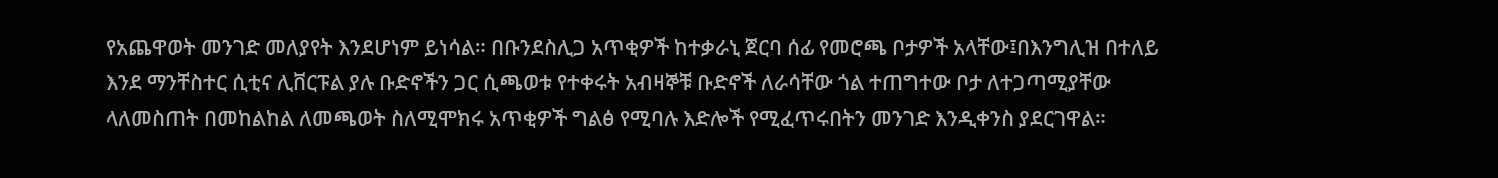የአጨዋወት መንገድ መለያየት እንደሆነም ይነሳል። በቡንደስሊጋ አጥቂዎች ከተቃራኒ ጀርባ ሰፊ የመሮጫ ቦታዎች አላቸው፤በእንግሊዝ በተለይ እንደ ማንቸስተር ሲቲና ሊቨርፑል ያሉ ቡድኖችን ጋር ሲጫወቱ የተቀሩት አብዛኞቹ ቡድኖች ለራሳቸው ጎል ተጠግተው ቦታ ለተጋጣሚያቸው ላለመስጠት በመከልከል ለመጫወት ስለሚሞክሩ አጥቂዎች ግልፅ የሚባሉ እድሎች የሚፈጥሩበትን መንገድ እንዲቀንስ ያደርገዋል።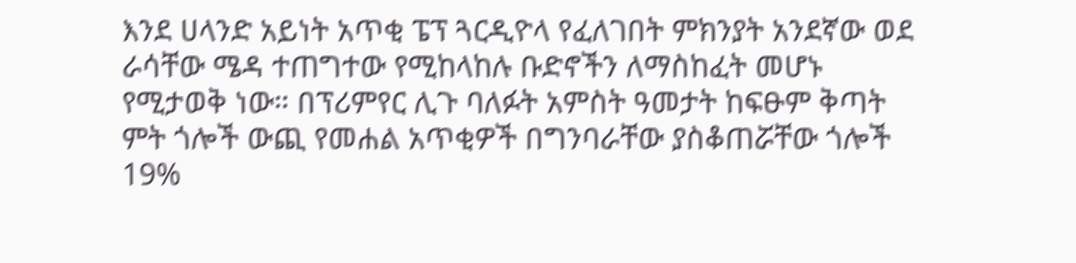እንደ ሀላንድ አይነት አጥቂ ፔፕ ጓርዲዮላ የፈለገበት ምክንያት አንደኛው ወደ ራሳቸው ሜዳ ተጠግተው የሚከላከሉ ቡድኖችን ለማስከፈት መሆኑ የሚታወቅ ነው። በፕሪምየር ሊጉ ባለፉት አምስት ዓመታት ከፍፁም ቅጣት ምት ጎሎች ውጪ የመሐል አጥቂዎች በግንባራቸው ያስቆጠሯቸው ጎሎች 19%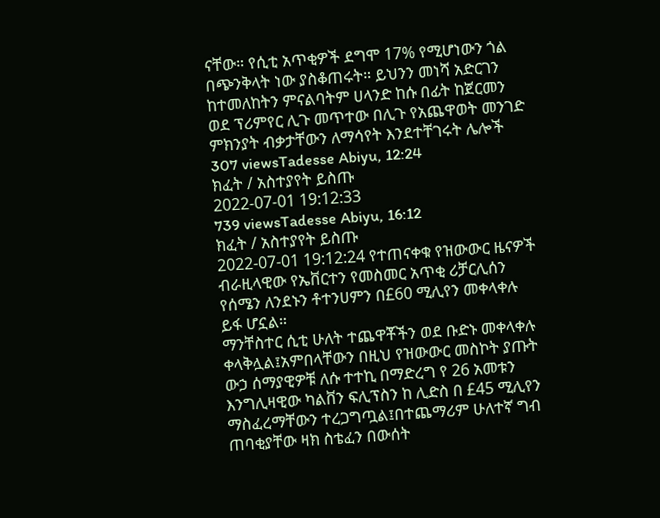ናቸው። የሲቲ አጥቂዎች ደግሞ 17% የሚሆነውን ጎል በጭንቅላት ነው ያስቆጠሩት። ይህንን መነሻ አድርገን ከተመለከትን ምናልባትም ሀላንድ ከሱ በፊት ከጀርመን ወደ ፕሪምየር ሊጉ መጥተው በሊጉ የአጨዋወት መንገድ ምክንያት ብቃታቸውን ለማሳየት እንደተቸገሩት ሌሎች
307 viewsTadesse Abiyu, 12:24
ክፈት / አስተያየት ይስጡ
2022-07-01 19:12:33
739 viewsTadesse Abiyu, 16:12
ክፈት / አስተያየት ይስጡ
2022-07-01 19:12:24 የተጠናቀቁ የዝውውር ዜናዎች
ብራዚላዊው የኤቨርተን የመስመር አጥቂ ሪቻርሊሰን የሰሜን ለንደኑን ቶተንሀምን በ£60 ሚሊየን መቀላቀሉ ይፋ ሆኗል።
ማንቸስተር ሲቲ ሁለት ተጨዋቾችን ወደ ቡድኑ መቀላቀሉ ቀላቅሏል፤አምበላቸውን በዚህ የዝውውር መስኮት ያጡት ውኃ ሰማያዊዎቹ ለሱ ተተኪ በማድረግ የ 26 አመቱን እንግሊዛዊው ካልቨን ፍሊፕስን ከ ሊድስ በ £45 ሚሊየን ማስፈረማቸውን ተረጋግጧል፤በተጨማሪም ሁለተኛ ግብ ጠባቂያቸው ዛክ ስቴፈን በውሰት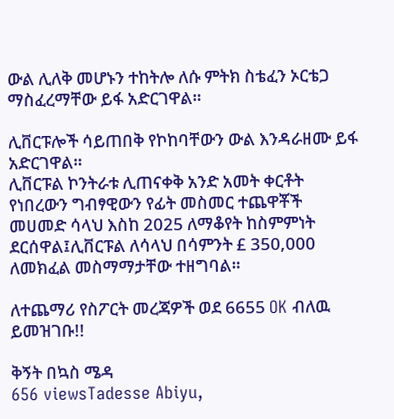ውል ሊለቅ መሆኑን ተከትሎ ለሱ ምትክ ስቴፈን ኦርቴጋ ማስፈረማቸው ይፋ አድርገዋል።

ሊቨርፑሎች ሳይጠበቅ የኮከባቸውን ውል እንዳራዘሙ ይፋ አድርገዋል።
ሊቨርፑል ኮንትራቱ ሊጠናቀቅ አንድ አመት ቀርቶት የነበረውን ግብፃዊውን የፊት መስመር ተጨዋቾች መሀመድ ሳላህ እስከ 2025 ለማቆየት ከስምምነት ደርሰዋል፤ሊቨርፑል ለሳላህ በሳምንት £ 350,000 ለመክፈል መስማማታቸው ተዘግባል።

ለተጨማሪ የስፖርት መረጃዎች ወደ 6655 OK ብለዉ ይመዝገቡ!!

ቅኝት በኳስ ሜዳ
656 viewsTadesse Abiyu,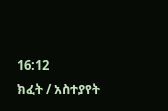16:12
ክፈት / አስተያየት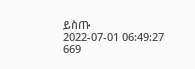ይስጡ
2022-07-01 06:49:27
669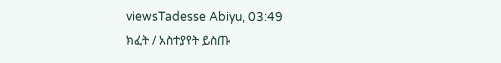viewsTadesse Abiyu, 03:49
ክፈት / አስተያየት ይስጡ